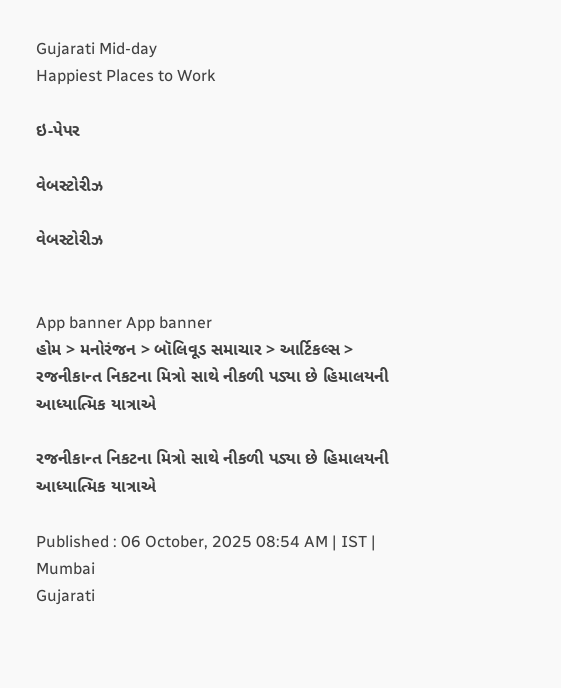Gujarati Mid-day
Happiest Places to Work

ઇ-પેપર

વેબસ્ટોરીઝ

વેબસ્ટોરીઝ


App banner App banner
હોમ > મનોરંજન > બૉલિવૂડ સમાચાર > આર્ટિકલ્સ > રજનીકાન્ત નિકટના મિત્રો સાથે નીકળી પડ્યા છે હિમાલયની આધ્યાત્મિક યાત્રાએ

રજનીકાન્ત નિકટના મિત્રો સાથે નીકળી પડ્યા છે હિમાલયની આધ્યાત્મિક યાત્રાએ

Published : 06 October, 2025 08:54 AM | IST | Mumbai
Gujarati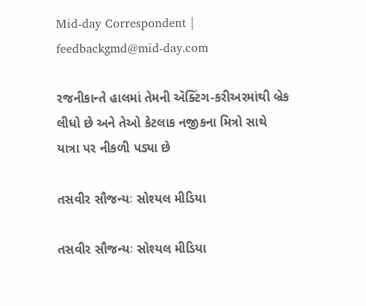Mid-day Correspondent | feedbackgmd@mid-day.com

રજનીકાન્તે હાલમાં તેમની ઍક્ટિંગ-કરીઅરમાંથી બ્રેક લીધો છે અને તેઓ કેટલાક નજીકના મિત્રો સાથે યાત્રા પર નીકળી પડ્યા છે

તસવીર સૌજન્યઃ સોશ્યલ મીડિયા

તસવીર સૌજન્યઃ સોશ્યલ મીડિયા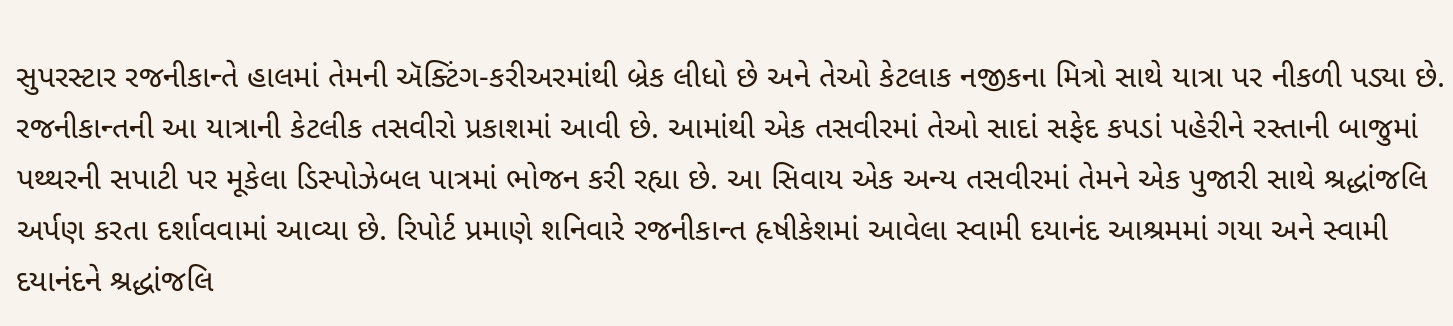સુપરસ્ટાર રજનીકાન્તે હાલમાં તેમની ઍક્ટિંગ-કરીઅરમાંથી બ્રેક લીધો છે અને તેઓ કેટલાક નજીકના મિત્રો સાથે યાત્રા પર નીકળી પડ્યા છે. રજનીકાન્તની આ યાત્રાની કેટલીક તસવીરો પ્રકાશમાં આવી છે. આમાંથી એક તસવીરમાં તેઓ સાદાં સફેદ કપડાં પહેરીને રસ્તાની બાજુમાં પથ્થરની સપાટી પર મૂકેલા ડિસ્પોઝેબલ પાત્રમાં ભોજન કરી રહ્યા છે. આ સિવાય એક અન્ય તસવીરમાં તેમને એક પુજારી સાથે શ્રદ્ધાંજલિ અર્પણ કરતા દર્શાવવામાં આવ્યા છે. રિપોર્ટ પ્રમાણે શનિવારે રજનીકાન્ત હૃષીકેશમાં આવેલા સ્વામી દયાનંદ આશ્રમમાં ગયા અને સ્વામી દયાનંદને શ્રદ્ધાંજલિ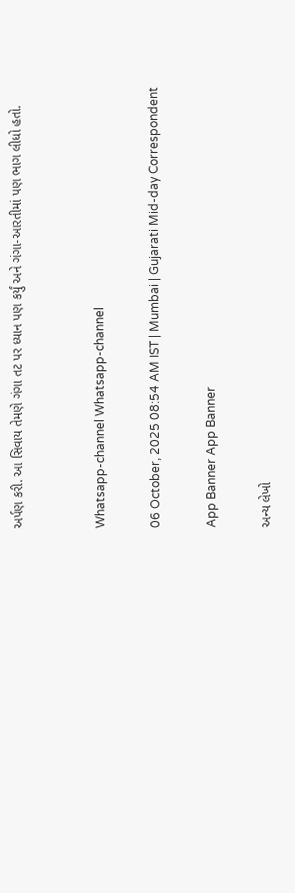અર્પણ કરી. આ સિવાય તેમણે ગંગા તટ પર ધ્યાન પણ કર્યું અને ગંગા-આરતીમાં પણ ભાગ લીધો હતો.


Whatsapp-channel Whatsapp-channel

06 October, 2025 08:54 AM IST | Mumbai | Gujarati Mid-day Correspondent

App Banner App Banner

અન્ય લેખો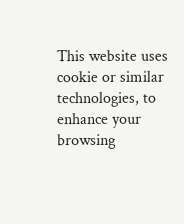This website uses cookie or similar technologies, to enhance your browsing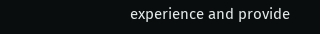experience and provide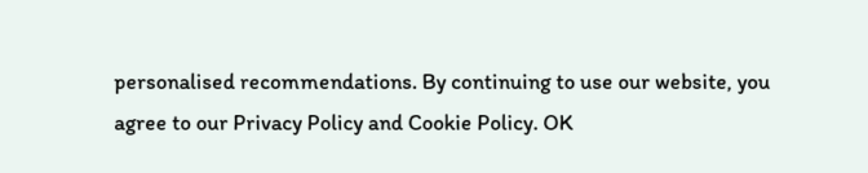personalised recommendations. By continuing to use our website, you agree to our Privacy Policy and Cookie Policy. OK